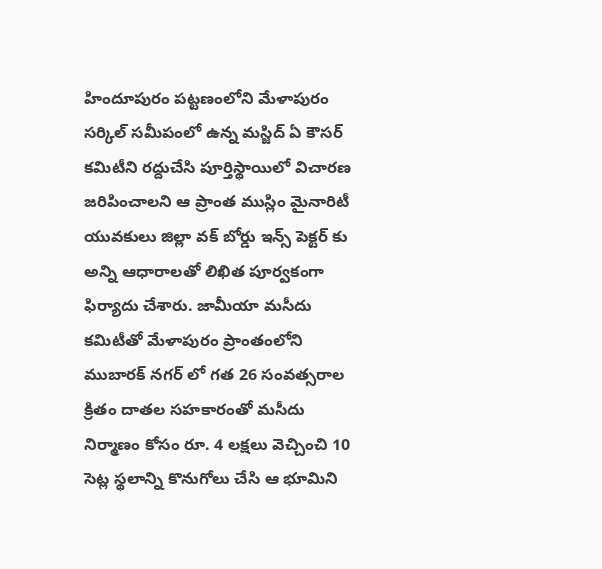హిందూపురం పట్టణంలోని మేళాపురం సర్కిల్ సమీపంలో ఉన్న మస్జిద్ ఏ కౌసర్ కమిటీని రద్దుచేసి పూర్తిస్థాయిలో విచారణ జరిపించాలని ఆ ప్రాంత ముస్లిం మైనారిటీ యువకులు జిల్లా వక్ బోర్డు ఇన్స్ పెక్టర్ కు అన్ని ఆధారాలతో లిఖిత పూర్వకంగా ఫిర్యాదు చేశారు. జామీయా మసీదు కమిటీతో మేళాపురం ప్రాంతంలోని ముబారక్ నగర్ లో గత 26 సంవత్సరాల క్రితం దాతల సహకారంతో మసీదు నిర్మాణం కోసం రూ. 4 లక్షలు వెచ్చించి 10 సెట్ల స్థలాన్ని కొనుగోలు చేసి ఆ భూమిని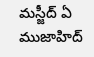మస్జీద్ ఏ ముజాహిద్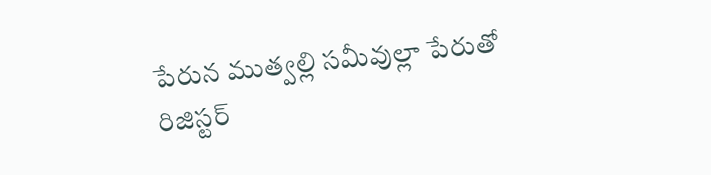పేరున ముత్వల్లి సమీవుల్లా పేరుతో రిజిస్టర్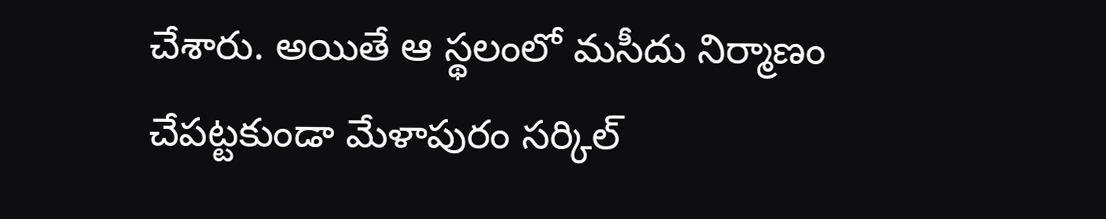చేశారు. అయితే ఆ స్థలంలో మసీదు నిర్మాణం చేపట్టకుండా మేళాపురం సర్కిల్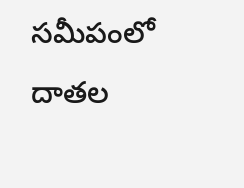సమీపంలో దాతల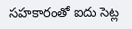సహకారంతో ఐదు సెట్ల